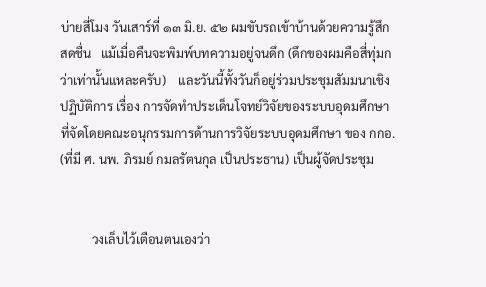บ่ายสี่โมง วันเสาร์ที่ ๑๓ มิ.ย. ๕๒ ผมขับรถเข้าบ้านด้วยความรู้สึกสดชื่น   แม้เมื่อคืนจะพิมพ์บทความอยู่จนดึก (ดึกของผมคือสี่ทุ่มกว่าเท่านั้นแหละครับ)    และวันนี้ทั้งวันก็อยู่ร่วมประชุมสัมมนาเชิงปฏิบัติการ เรื่อง การจัดทำประเด็นโจทย์วิจัยของระบบอุดมศึกษา    ที่จัดโดยคณะอนุกรรมการด้านการวิจัยระบบอุดมศึกษา ของ กกอ. (ที่มี ศ. นพ. ภิรมย์ กมลรัตนกุล เป็นประธาน) เป็นผู้จัดประชุม


          วงเล็บไว้เตือนตนเองว่า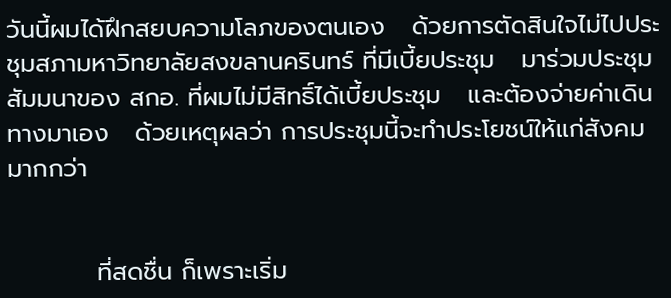วันนี้ผมได้ฝึกสยบความโลภของตนเอง   ด้วยการตัดสินใจไม่ไปประชุมสภามหาวิทยาลัยสงขลานครินทร์ ที่มีเบี้ยประชุม   มาร่วมประชุมสัมมนาของ สกอ. ที่ผมไม่มีสิทธิ์ได้เบี้ยประชุม   และต้องจ่ายค่าเดินทางมาเอง   ด้วยเหตุผลว่า การประชุมนี้จะทำประโยชน์ให้แก่สังคมมากกว่า


          ที่สดชื่น ก็เพราะเริ่ม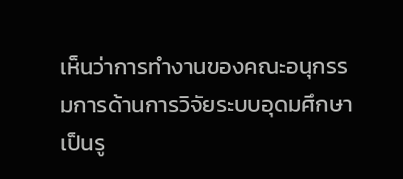เห็นว่าการทำงานของคณะอนุกรรมการด้านการวิจัยระบบอุดมศึกษา เป็นรู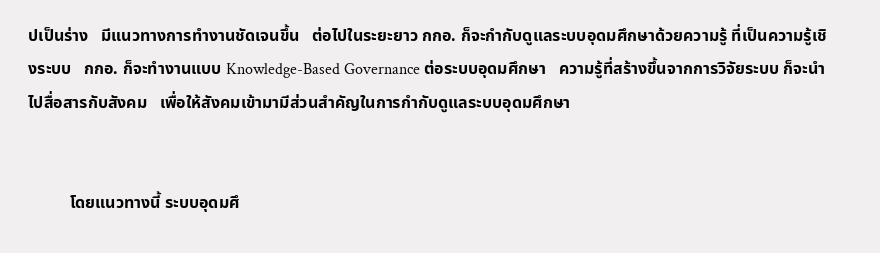ปเป็นร่าง   มีแนวทางการทำงานชัดเจนขึ้น   ต่อไปในระยะยาว กกอ. ก็จะกำกับดูแลระบบอุดมศึกษาด้วยความรู้ ที่เป็นความรู้เชิงระบบ   กกอ. ก็จะทำงานแบบ Knowledge-Based Governance ต่อระบบอุดมศึกษา   ความรู้ที่สร้างขึ้นจากการวิจัยระบบ ก็จะนำไปสื่อสารกับสังคม   เพื่อให้สังคมเข้ามามีส่วนสำคัญในการกำกับดูแลระบบอุดมศึกษา


          โดยแนวทางนี้ ระบบอุดมศึ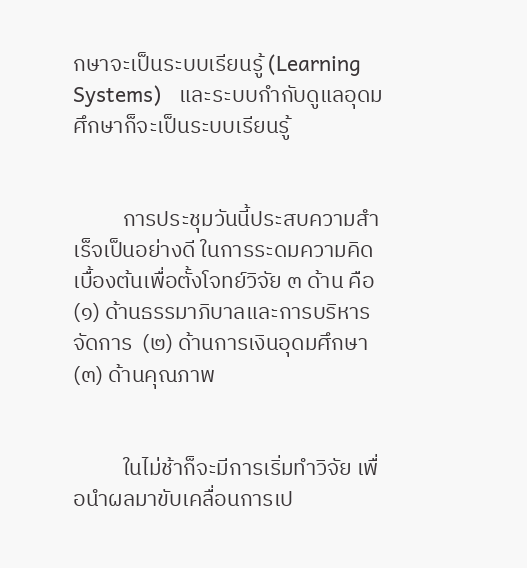กษาจะเป็นระบบเรียนรู้ (Learning Systems)   และระบบกำกับดูแลอุดมศึกษาก็จะเป็นระบบเรียนรู้


          การประชุมวันนี้ประสบความสำเร็จเป็นอย่างดี ในการระดมความคิดเบื้องต้นเพื่อตั้งโจทย์วิจัย ๓ ด้าน คือ (๑) ด้านธรรมาภิบาลและการบริหารจัดการ  (๒) ด้านการเงินอุดมศึกษา  (๓) ด้านคุณภาพ


          ในไม่ช้าก็จะมีการเริ่มทำวิจัย เพื่อนำผลมาขับเคลื่อนการเป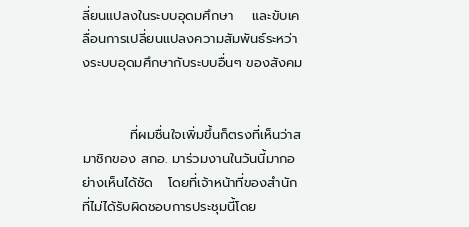ลี่ยนแปลงในระบบอุดมศึกษา    และขับเคลื่อนการเปลี่ยนแปลงความสัมพันธ์ระหว่างระบบอุดมศึกษากับระบบอื่นๆ ของสังคม


          ที่ผมชื่นใจเพิ่มขึ้นก็ตรงที่เห็นว่าสมาชิกของ สกอ. มาร่วมงานในวันนี้มากอย่างเห็นได้ชัด   โดยที่เจ้าหน้าที่ของสำนักที่ไม่ได้รับผิดชอบการประชุมนี้โดย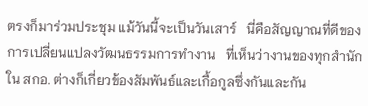ตรงก็มาร่วมประชุม แม้วันนี้จะเป็นวันเสาร์   นี่คือสัญญาณที่ดีของการเปลี่ยนแปลงวัฒนธรรมการทำงาน   ที่เห็นว่างานของทุกสำนักใน สกอ. ต่างก็เกี่ยวข้องสัมพันธ์และเกื้อกูลซึ่งกันและกัน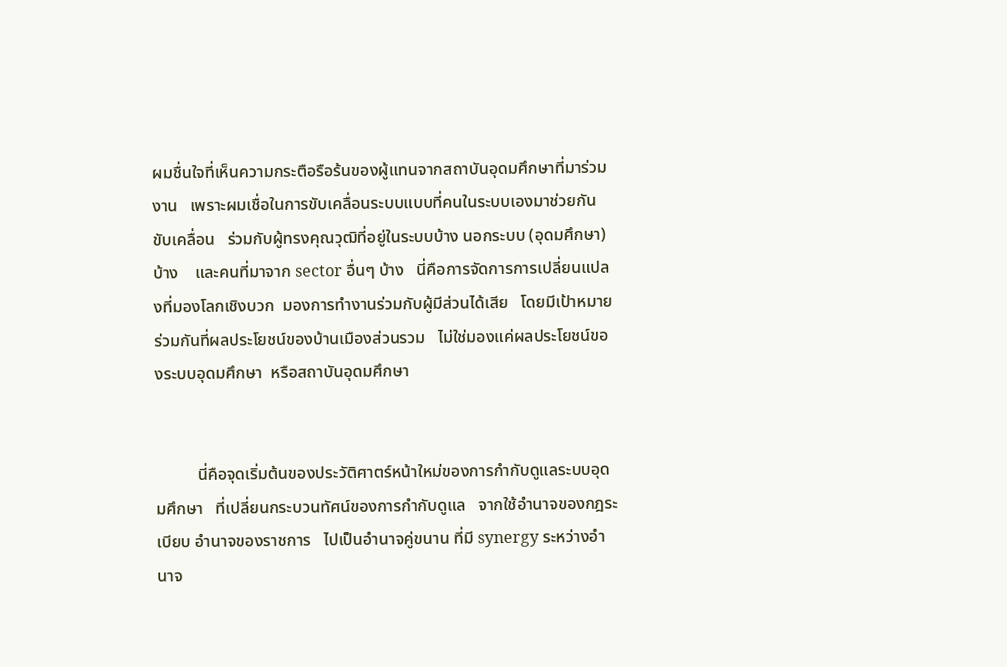ผมชื่นใจที่เห็นความกระตือรือร้นของผู้แทนจากสถาบันอุดมศึกษาที่มาร่วมงาน   เพราะผมเชื่อในการขับเคลื่อนระบบแบบที่คนในระบบเองมาช่วยกันขับเคลื่อน   ร่วมกับผู้ทรงคุณวุฒิที่อยู่ในระบบบ้าง นอกระบบ (อุดมศึกษา) บ้าง    และคนที่มาจาก sector อื่นๆ บ้าง   นี่คือการจัดการการเปลี่ยนแปลงที่มองโลกเชิงบวก  มองการทำงานร่วมกับผู้มีส่วนได้เสีย   โดยมีเป้าหมายร่วมกันที่ผลประโยชน์ของบ้านเมืองส่วนรวม   ไม่ใช่มองแค่ผลประโยชน์ของระบบอุดมศึกษา  หรือสถาบันอุดมศึกษา


          นี่คือจุดเริ่มต้นของประวัติศาตร์หน้าใหม่ของการกำกับดูแลระบบอุดมศึกษา   ที่เปลี่ยนกระบวนทัศน์ของการกำกับดูแล   จากใช้อำนาจของกฎระเบียบ อำนาจของราชการ   ไปเป็นอำนาจคู่ขนาน ที่มี synergy ระหว่างอำนาจ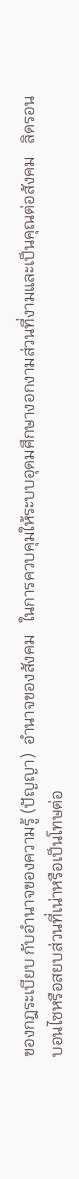ของกฎระเบียบ กับอำนาจของความรู้ (ปัญญา)  อำนาจของสังคม   ในการควบคุมให้ระบบอุดมศึกษางอกงามส่วนที่งามและเป็นคุณต่อสังคม   ลิดรอนบอนไซหรือสยบส่วนที่เน่าหรือเป็นโทษต่อ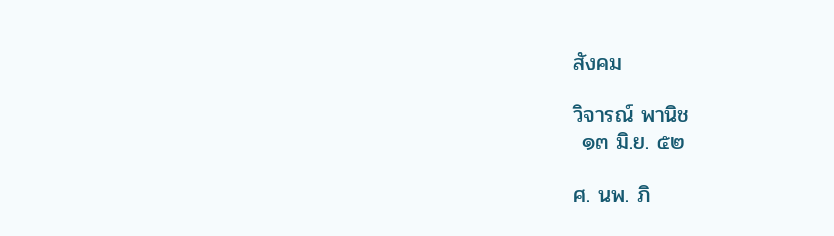สังคม

วิจารณ์ พานิช
 ๑๓ มิ.ย. ๕๒

ศ. นพ. ภิ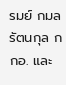รมย์ กมลรัตนกุล กกอ. และ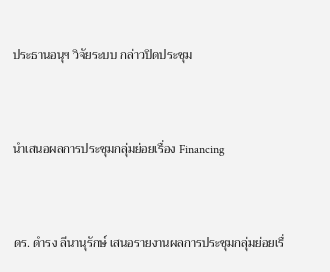ประธานอนุฯ วิจัยระบบ กล่าวปิดประชุม



นำเสนอผลการประชุมกลุ่มย่อยเรื่อง Financing



ดร. ดำรง ลีนานุรักษ์ เสนอรายงานผลการประชุมกลุ่มย่อยเรื่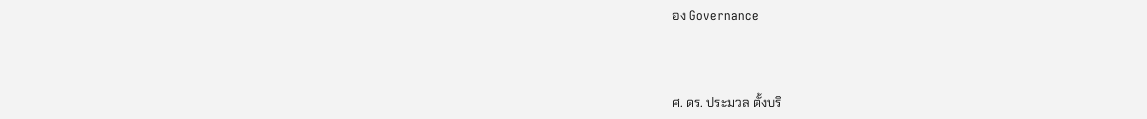อง Governance



ศ. ดร. ประมวล ตั้งบริ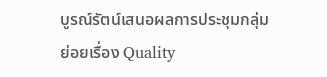บูรณ์รัตน์เสนอผลการประชุมกลุ่มย่อยเรื่อง Quality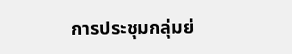การประชุมกลุ่มย่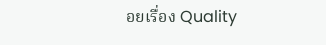อยเรื่อง Quality